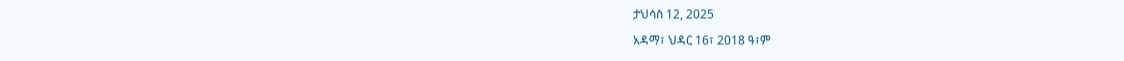ታህሳስ 12, 2025

አዳማ፣ ህዳር 16፣ 2018 ዓ፣ም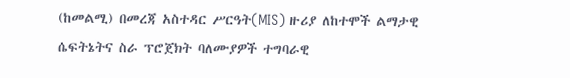(ከመልሚ) በመረጃ አስተዳር ሥርዓት(MIS) ዙሪያ ለከተሞች ልማታዊ ሴፍትኔትና ስራ ፕሮጀክት ባለሙያዎች ተግባራዊ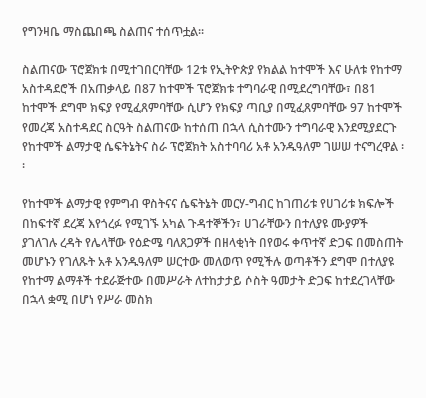የግንዛቤ ማስጨበጫ ስልጠና ተሰጥቷል፡፡

ስልጠናው ፕሮጀክቱ በሚተገበርባቸው 12ቱ የኢትዮጵያ የክልል ከተሞች እና ሁለቱ የከተማ አስተዳደሮች በአጠቃላይ በ87 ከተሞች ፕሮጀክቱ ተግባራዊ በሚደረግባቸው፣ በ81 ከተሞች ደግሞ ክፍያ የሚፈጸምባቸው ሲሆን የክፍያ ጣቢያ በሚፈጸምባቸው 97 ከተሞች የመረጃ አስተዳደር ስርዓት ስልጠናው ከተሰጠ በኋላ ሲስተሙን ተግባራዊ እንደሚያደርጉ የከተሞች ልማታዊ ሴፍትኔትና ስራ ፕሮጀክት አስተባባሪ አቶ አንዱዓለም ገሠሠ ተናግረዋል ፡፡

የከተሞች ልማታዊ የምግብ ዋስትናና ሴፍትኔት መርሃ-ግብር ከገጠሪቱ የሀገሪቱ ክፍሎች በከፍተኛ ደረጃ እየጎረፉ የሚገኙ አካል ጉዳተኞችን፣ ሀገራቸውን በተለያዩ ሙያዎች ያገለገሉ ረዳት የሌላቸው የዕድሜ ባለጸጋዎች በዘላቂነት በየወሩ ቀጥተኛ ድጋፍ በመስጠት መሆኑን የገለጹት አቶ አንዱዓለም ሠርተው መለወጥ የሚችሉ ወጣቶችን ደግሞ በተለያዩ የከተማ ልማቶች ተደራጅተው በመሥራት ለተከታታይ ሶስት ዓመታት ድጋፍ ከተደረገላቸው በኋላ ቋሚ በሆነ የሥራ መስክ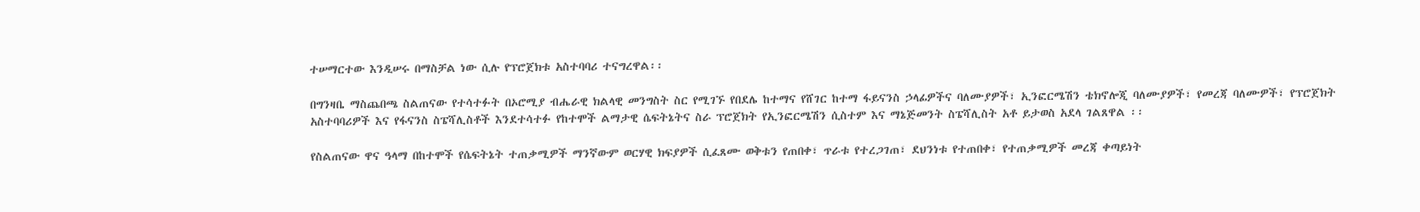ተሠማርተው እንዲሠሩ በማስቻል ነው ሲሉ የፕሮጀክቱ አስተባባሪ ተናግረዋል፡፡

በግንዛቤ ማስጨበጫ ስልጠናው የተሳተፉት በኦሮሚያ ብሔራዊ ክልላዊ መንግስት ስር የሚገኙ የበደሌ ከተማና የሸገር ከተማ ፋይናንስ ኃላፊዎችና ባለሙያዎች፣ ኢንፎርሜሽን ቴክኖሎጂ ባለሙያዎች፣ የመረጃ ባለሙዎች፣ የፕሮጀክት አስተባባሪዎች እና የፋናንስ ስፔሻሊስቶች እንደተሳተፉ የከተሞች ልማታዊ ሴፍትኔትና ስራ ፕሮጀክት የኢንፎርሜሽን ሲስተም እና ማኔጅመንት ስፔሻሊስት አቶ ይታወስ አደላ ገልጸዋል ፡፡

የስልጠናው ዋና ዓላማ በከተሞች የሴፍትኔት ተጠቃሚዎች ማንኛውም ወርሃዊ ክፍያዎች ሲፈጸሙ ወቅቱን የጠበቀ፣ ጥራቱ የተረጋገጠ፣ ደህንነቱ የተጠበቀ፣ የተጠቃሚዎች መረጃ ቀጣይነት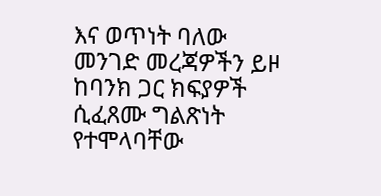እና ወጥነት ባለው መንገድ መረጃዎችን ይዞ ከባንክ ጋር ክፍያዎች ሲፈጸሙ ግልጽነት የተሞላባቸው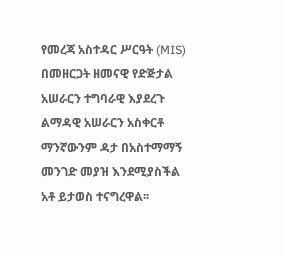የመረጃ አስተዳር ሥርዓት (MIS) በመዘርጋት ዘመናዊ የድጅታል አሠራርን ተግባራዊ እያደረጉ ልማዳዊ አሠራርን አስቀርቶ ማንኛውንም ዳታ በአስተማማኝ መንገድ መያዝ እንደሚያስችል አቶ ይታወስ ተናግረዋል፡፡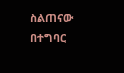ስልጠናው በተግባር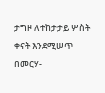ታግዞ ለተከታታይ ሦስት ቀናት እንደሚሠጥ በመርሃ-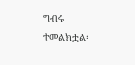ግብሩ ተመልክቷል፡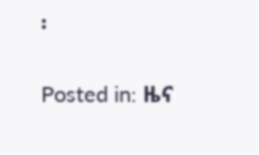፡

Posted in: ዜና